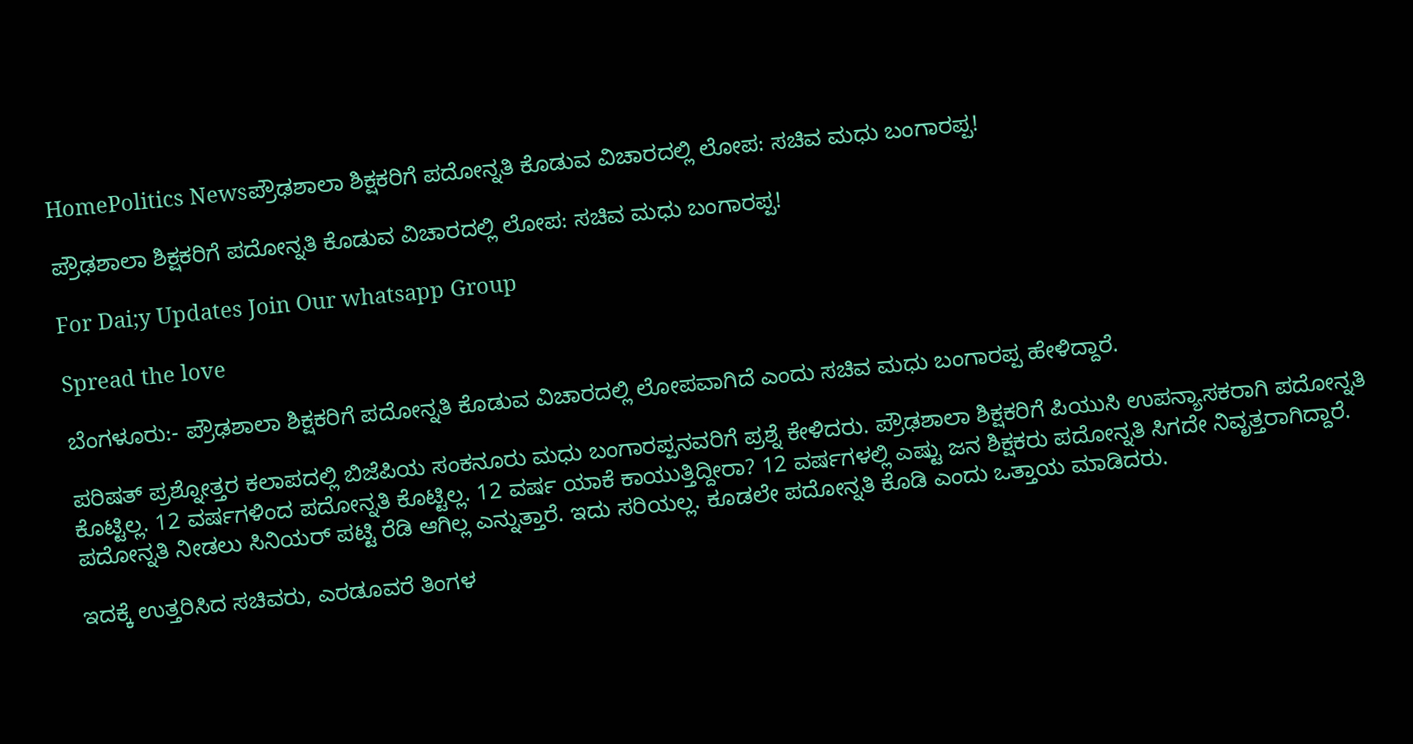HomePolitics Newsಪ್ರೌಢಶಾಲಾ ಶಿಕ್ಷಕರಿಗೆ ಪದೋನ್ನತಿ ಕೊಡುವ ವಿಚಾರದಲ್ಲಿ ಲೋಪ: ಸಚಿವ ಮಧು ಬಂಗಾರಪ್ಪ!

ಪ್ರೌಢಶಾಲಾ ಶಿಕ್ಷಕರಿಗೆ ಪದೋನ್ನತಿ ಕೊಡುವ ವಿಚಾರದಲ್ಲಿ ಲೋಪ: ಸಚಿವ ಮಧು ಬಂಗಾರಪ್ಪ!

For Dai;y Updates Join Our whatsapp Group

Spread the love

ಬೆಂಗಳೂರು:- ಪ್ರೌಢಶಾಲಾ ಶಿಕ್ಷಕರಿಗೆ ಪದೋನ್ನತಿ ಕೊಡುವ ವಿಚಾರದಲ್ಲಿ ಲೋಪವಾಗಿದೆ ಎಂದು ಸಚಿವ ಮಧು ಬಂಗಾರಪ್ಪ ಹೇಳಿದ್ದಾರೆ.

ಪರಿಷತ್ ಪ್ರಶ್ನೋತ್ತರ ಕಲಾಪದಲ್ಲಿ ಬಿಜೆಪಿಯ ಸಂಕನೂರು ಮಧು ಬಂಗಾರಪ್ಪನವರಿಗೆ ಪ್ರಶ್ನೆ ಕೇಳಿದರು. ಪ್ರೌಢಶಾಲಾ ಶಿಕ್ಷಕರಿಗೆ ಪಿಯುಸಿ ಉಪನ್ಯಾಸಕರಾಗಿ ಪದೋನ್ನತಿ ಕೊಟ್ಟಿಲ್ಲ. 12 ವರ್ಷಗಳಿಂದ ಪದೋನ್ನತಿ ಕೊಟ್ಟಿಲ್ಲ. 12 ವರ್ಷ ಯಾಕೆ ಕಾಯುತ್ತಿದ್ದೀರಾ? 12 ವರ್ಷಗಳಲ್ಲಿ ಎಷ್ಟು ಜನ ಶಿಕ್ಷಕರು ಪದೋನ್ನತಿ ಸಿಗದೇ ನಿವೃತ್ತರಾಗಿದ್ದಾರೆ. ಪದೋನ್ನತಿ ನೀಡಲು ಸಿನಿಯರ್ ಪಟ್ಟಿ ರೆಡಿ ಆಗಿಲ್ಲ ಎನ್ನುತ್ತಾರೆ. ಇದು ಸರಿಯಲ್ಲ. ಕೂಡಲೇ ಪದೋನ್ನತಿ ಕೊಡಿ ಎಂದು ಒತ್ತಾಯ ಮಾಡಿದರು.

ಇದಕ್ಕೆ ಉತ್ತರಿಸಿದ ಸಚಿವರು, ಎರಡೂವರೆ ತಿಂಗಳ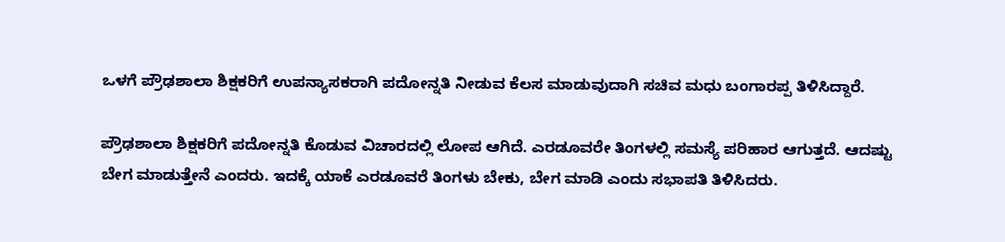ಒಳಗೆ ಪ್ರೌಢಶಾಲಾ ಶಿಕ್ಷಕರಿಗೆ ಉಪನ್ಯಾಸಕರಾಗಿ ಪದೋನ್ನತಿ ನೀಡುವ ಕೆಲಸ ಮಾಡುವುದಾಗಿ ಸಚಿವ ಮಧು ಬಂಗಾರಪ್ಪ ತಿಳಿಸಿದ್ದಾರೆ.

ಪ್ರೌಢಶಾಲಾ ಶಿಕ್ಷಕರಿಗೆ ಪದೋನ್ನತಿ ಕೊಡುವ ವಿಚಾರದಲ್ಲಿ ಲೋಪ ಆಗಿದೆ. ಎರಡೂವರೇ ತಿಂಗಳಲ್ಲಿ ಸಮಸ್ಯೆ ಪರಿಹಾರ ಆಗುತ್ತದೆ. ಆದಷ್ಟು ಬೇಗ ಮಾಡುತ್ತೇನೆ ಎಂದರು. ಇದಕ್ಕೆ ಯಾಕೆ ಎರಡೂವರೆ ತಿಂಗಳು ಬೇಕು, ಬೇಗ ಮಾಡಿ ಎಂದು ಸಭಾಪತಿ ತಿಳಿಸಿದರು.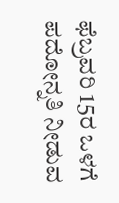ಫೆಬ್ರವರಿ 15ರ ಒಳಗೆ ಪದೋನ್ನತಿ ನೀಡುವ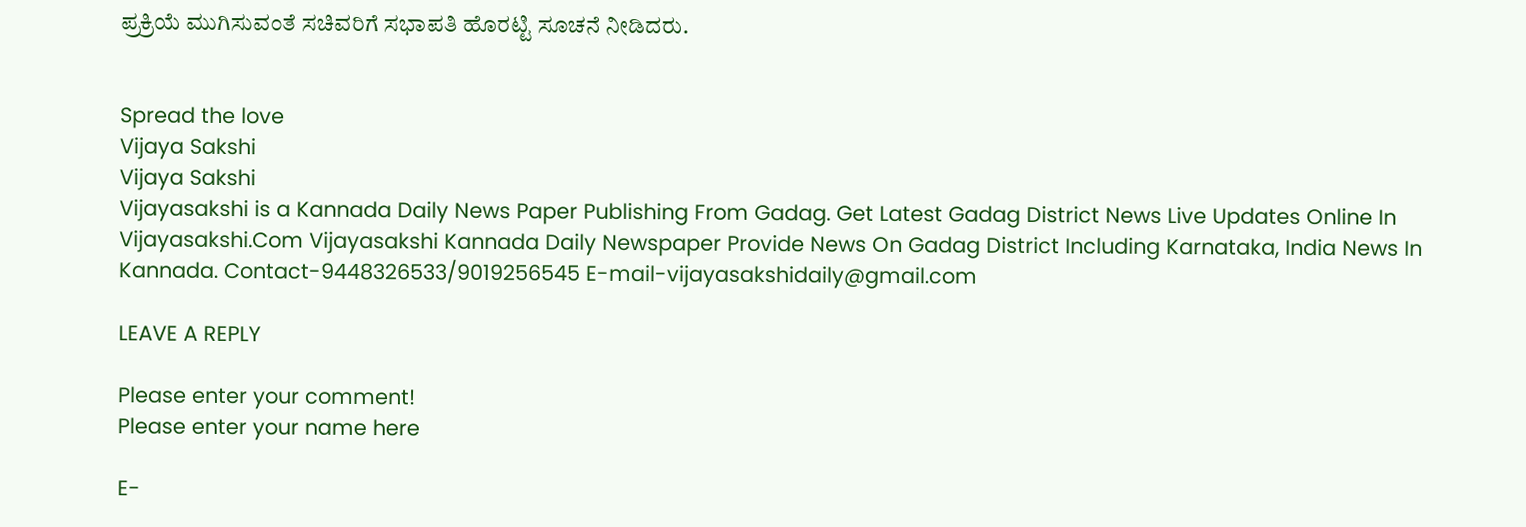ಪ್ರಕ್ರಿಯೆ ಮುಗಿಸುವಂತೆ ಸಚಿವರಿಗೆ ಸಭಾಪತಿ ಹೊರಟ್ಟಿ ಸೂಚನೆ ನೀಡಿದರು.


Spread the love
Vijaya Sakshi
Vijaya Sakshi
Vijayasakshi is a Kannada Daily News Paper Publishing From Gadag. Get Latest Gadag District News Live Updates Online In Vijayasakshi.Com Vijayasakshi Kannada Daily Newspaper Provide News On Gadag District Including Karnataka, India News In Kannada. Contact-9448326533/9019256545 E-mail-vijayasakshidaily@gmail.com

LEAVE A REPLY

Please enter your comment!
Please enter your name here

E-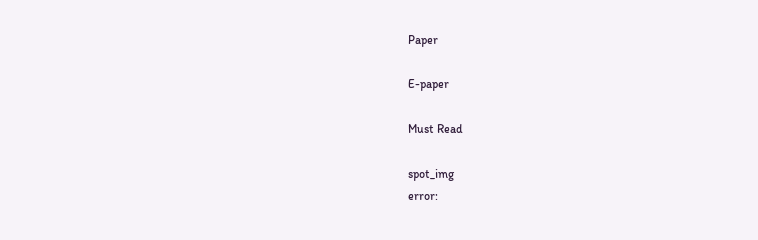Paper

E-paper

Must Read

spot_img
error: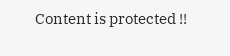Content is protected !!